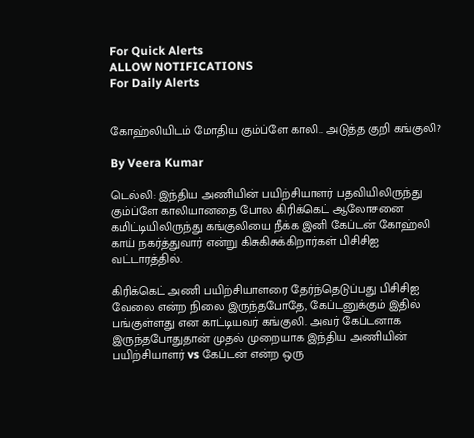For Quick Alerts
ALLOW NOTIFICATIONS
For Daily Alerts


கோஹ்லியிடம் மோதிய கும்ப்ளே காலி.. அடுத்த குறி கங்குலி?

By Veera Kumar

டெல்லி: இந்திய அணியின் பயிற்சியாளர் பதவியிலிருந்து கும்ப்ளே காலியானதை போல கிரிக்கெட் ஆலோசனை கமிட்டியிலிருந்து கங்குலியை நீக்க இனி கேப்டன் கோஹ்லி காய் நகர்த்துவார் என்று கிசுகிசுக்கிறார்கள் பிசிசிஐ வட்டாரத்தில்.

கிரிக்கெட் அணி பயிற்சியாளரை தேர்ந்தெடுப்பது பிசிசிஐ வேலை என்ற நிலை இருந்தபோதே, கேப்டனுக்கும் இதில் பங்குள்ளது என காட்டியவர் கங்குலி. அவர் கேப்டனாக இருந்தபோதுதான் முதல் முறையாக இந்திய அணியின் பயிற்சியாளர் vs கேப்டன் என்ற ஒரு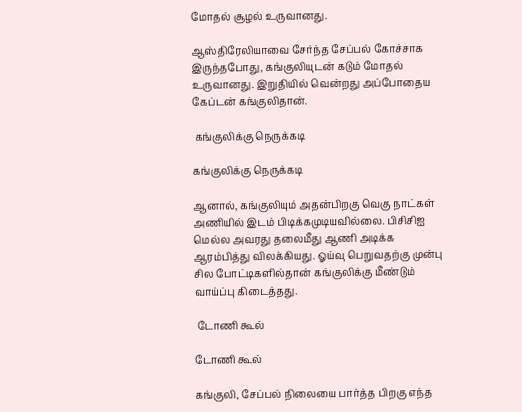மோதல் சூழல் உருவானது.

ஆஸ்திரேலியாவை சேர்ந்த சேப்பல் கோச்சாக இருந்தபோது, கங்குலியுடன் கடும் மோதல் உருவானது. இறுதியில் வென்றது அப்போதைய கேப்டன் கங்குலிதான்.

 கங்குலிக்கு நெருக்கடி

கங்குலிக்கு நெருக்கடி

ஆனால், கங்குலியும் அதன்பிறகு வெகு நாட்கள் அணியில் இடம் பிடிக்கமுடியவில்லை. பிசிசிஐ மெல்ல அவரது தலைமீது ஆணி அடிக்க ஆரம்பித்து விலக்கியது. ஓய்வு பெறுவதற்கு முன்பு சில போட்டிகளில்தான் கங்குலிக்கு மீண்டும் வாய்ப்பு கிடைத்தது.

 டோணி கூல்

டோணி கூல்

கங்குலி, சேப்பல் நிலையை பார்த்த பிறகு எந்த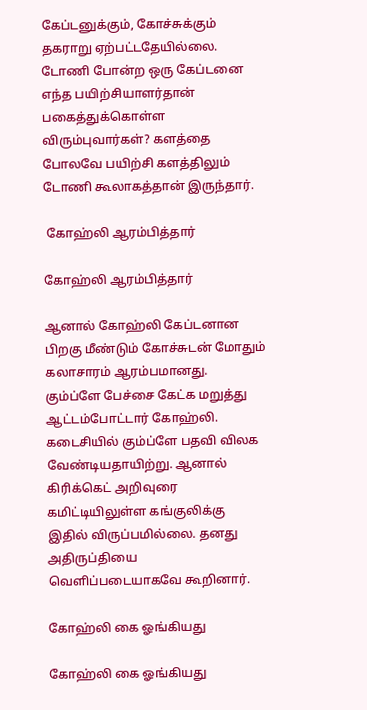கேப்டனுக்கும், கோச்சுக்கும் தகராறு ஏற்பட்டதேயில்லை. டோணி போன்ற ஒரு கேப்டனை எந்த பயிற்சியாளர்தான் பகைத்துக்கொள்ள விரும்புவார்கள்? களத்தை போலவே பயிற்சி களத்திலும் டோணி கூலாகத்தான் இருந்தார்.

 கோஹ்லி ஆரம்பித்தார்

கோஹ்லி ஆரம்பித்தார்

ஆனால் கோஹ்லி கேப்டனான பிறகு மீண்டும் கோச்சுடன் மோதும் கலாசாரம் ஆரம்பமானது. கும்ப்ளே பேச்சை கேட்க மறுத்து ஆட்டம்போட்டார் கோஹ்லி. கடைசியில் கும்ப்ளே பதவி விலக வேண்டியதாயிற்று. ஆனால் கிரிக்கெட் அறிவுரை கமிட்டியிலுள்ள கங்குலிக்கு இதில் விருப்பமில்லை. தனது அதிருப்தியை வெளிப்படையாகவே கூறினார்.

கோஹ்லி கை ஓங்கியது

கோஹ்லி கை ஓங்கியது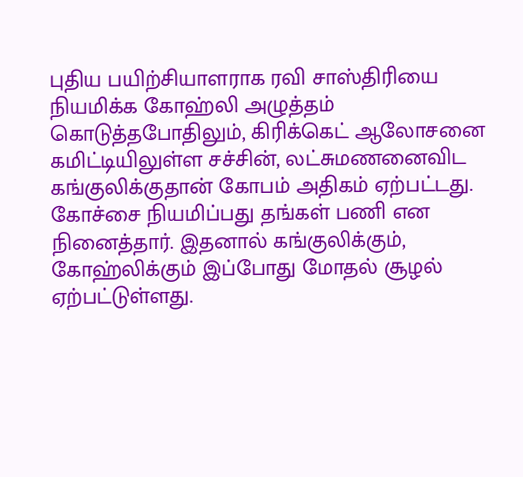புதிய பயிற்சியாளராக ரவி சாஸ்திரியை நியமிக்க கோஹ்லி அழுத்தம் கொடுத்தபோதிலும், கிரிக்கெட் ஆலோசனை கமிட்டியிலுள்ள சச்சின், லட்சுமணனைவிட கங்குலிக்குதான் கோபம் அதிகம் ஏற்பட்டது. கோச்சை நியமிப்பது தங்கள் பணி என நினைத்தார். இதனால் கங்குலிக்கும், கோஹ்லிக்கும் இப்போது மோதல் சூழல் ஏற்பட்டுள்ளது.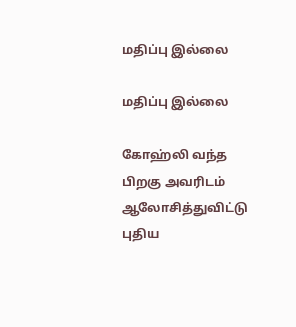மதிப்பு இல்லை

மதிப்பு இல்லை

கோஹ்லி வந்த பிறகு அவரிடம் ஆலோசித்துவிட்டு புதிய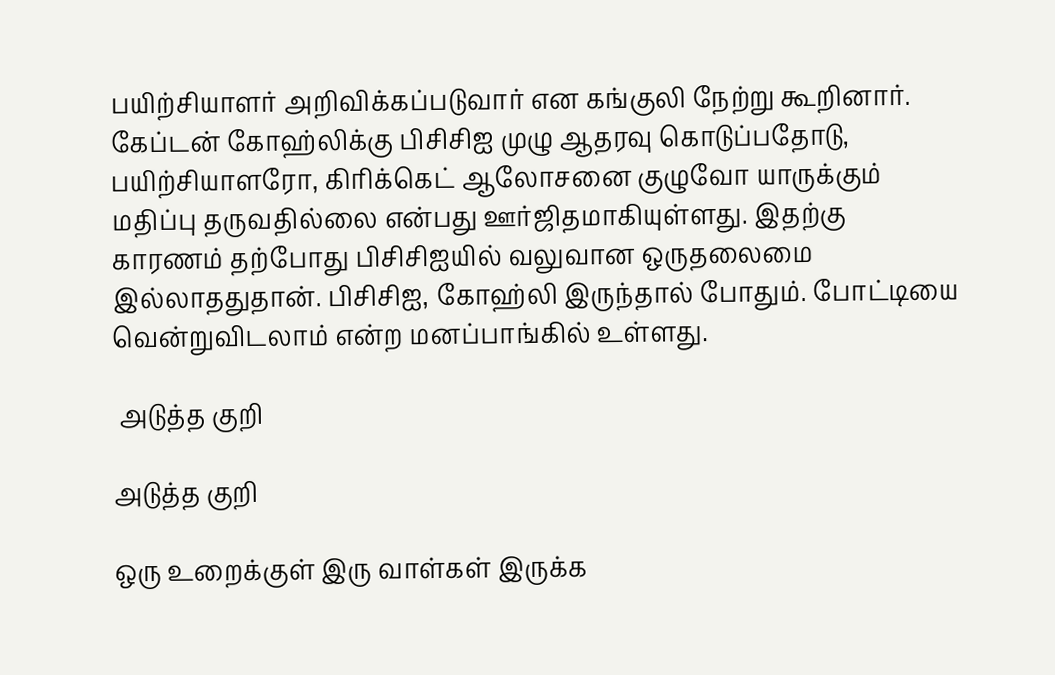பயிற்சியாளர் அறிவிக்கப்படுவார் என கங்குலி நேற்று கூறினார். கேப்டன் கோஹ்லிக்கு பிசிசிஐ முழு ஆதரவு கொடுப்பதோடு, பயிற்சியாளரோ, கிரிக்கெட் ஆலோசனை குழுவோ யாருக்கும் மதிப்பு தருவதில்லை என்பது ஊர்ஜிதமாகியுள்ளது. இதற்கு காரணம் தற்போது பிசிசிஐயில் வலுவான ஒருதலைமை இல்லாததுதான். பிசிசிஐ, கோஹ்லி இருந்தால் போதும். போட்டியை வென்றுவிடலாம் என்ற மனப்பாங்கில் உள்ளது.

 அடுத்த குறி

அடுத்த குறி

ஒரு உறைக்குள் இரு வாள்கள் இருக்க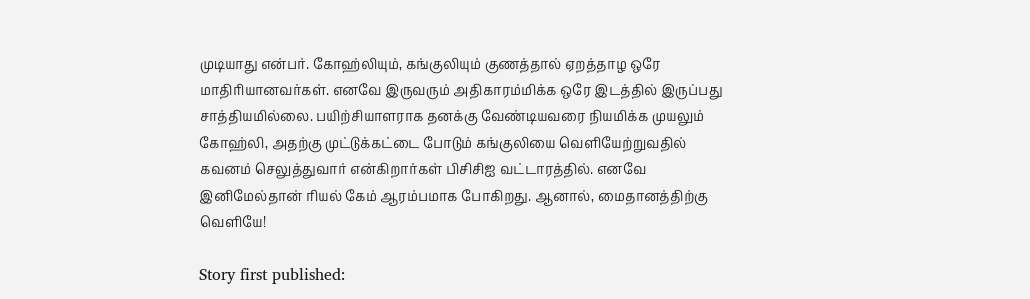முடியாது என்பர். கோஹ்லியும், கங்குலியும் குணத்தால் ஏறத்தாழ ஒரே மாதிரியானவர்கள். எனவே இருவரும் அதிகாரம்மிக்க ஒரே இடத்தில் இருப்பது சாத்தியமில்லை. பயிற்சியாளராக தனக்கு வேண்டியவரை நியமிக்க முயலும் கோஹ்லி, அதற்கு முட்டுக்கட்டை போடும் கங்குலியை வெளியேற்றுவதில் கவனம் செலுத்துவார் என்கிறார்கள் பிசிசிஐ வட்டாரத்தில். எனவே இனிமேல்தான் ரியல் கேம் ஆரம்பமாக போகிறது. ஆனால், மைதானத்திற்கு வெளியே!

Story first published: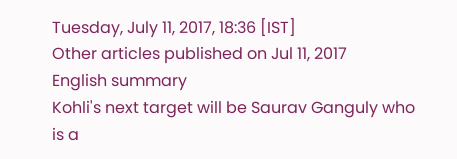Tuesday, July 11, 2017, 18:36 [IST]
Other articles published on Jul 11, 2017
English summary
Kohli's next target will be Saurav Ganguly who is a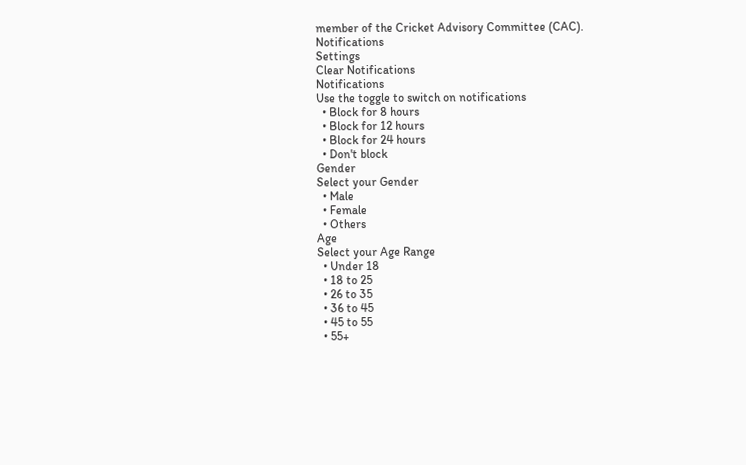member of the Cricket Advisory Committee (CAC).
Notifications
Settings
Clear Notifications
Notifications
Use the toggle to switch on notifications
  • Block for 8 hours
  • Block for 12 hours
  • Block for 24 hours
  • Don't block
Gender
Select your Gender
  • Male
  • Female
  • Others
Age
Select your Age Range
  • Under 18
  • 18 to 25
  • 26 to 35
  • 36 to 45
  • 45 to 55
  • 55+